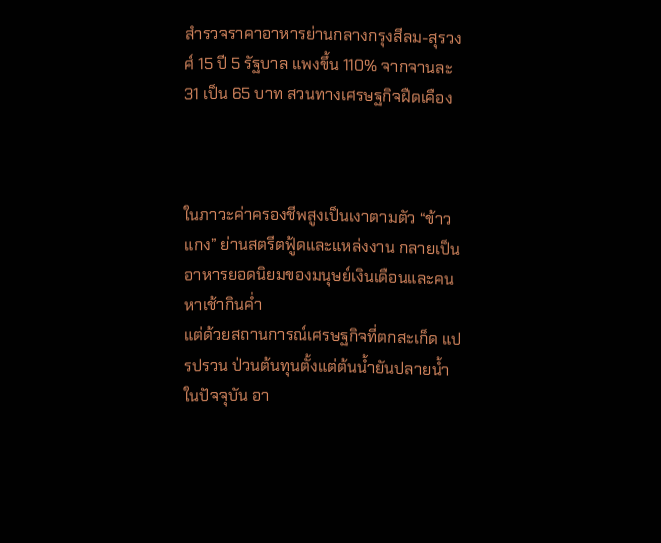สำรวจราคาอาหารย่านกลางกรุงสีลม-สุรวงศ์ 15 ปี 5 รัฐบาล แพงขึ้น 110% จากจานละ 31 เป็น 65 บาท สวนทางเศรษฐกิจฝืดเคือง



ในภาวะค่าครองชีพสูงเป็นเงาตามตัว “ข้าวแกง” ย่านสตรีตฟู้ดและแหล่งงาน กลายเป็นอาหารยอดนิยมของมนุษย์เงินเดือนและคนหาเช้ากินค่ำ
แต่ด้วยสถานการณ์เศรษฐกิจที่ตกสะเก็ด แปรปรวน ป่วนต้นทุนตั้งแต่ต้นน้ำยันปลายน้ำในปัจจุบัน อา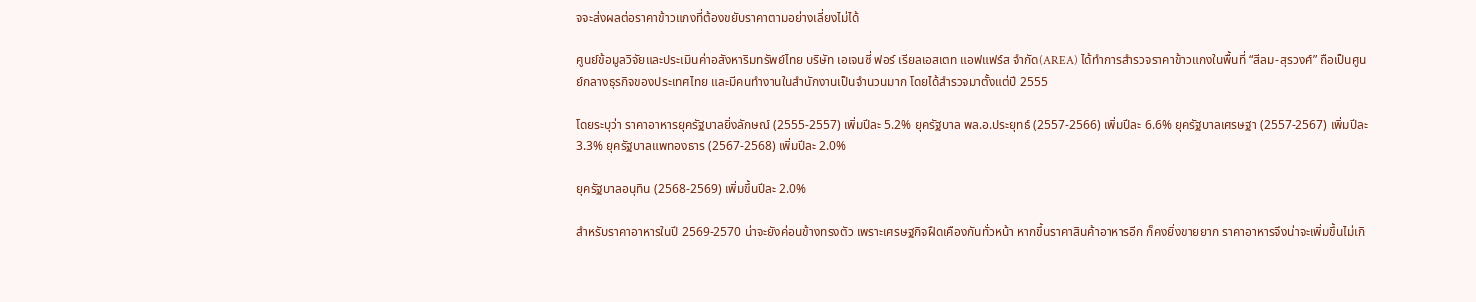จจะส่งผลต่อราคาข้าวแกงที่ต้องขยับราคาตามอย่างเลี่ยงไม่ได้

ศูนย์ข้อมูลวิจัยและประเมินค่าอสังหาริมทรัพย์ไทย บริษัท เอเจนซี่ ฟอร์ เรียลเอสเตท แอฟแฟร์ส จำกัด(AREA) ได้ทำการสำรวจราคาข้าวแกงในพื้นที่ “สีลม-สุรวงศ์” ถือเป็นศูนย์กลางธุรกิจของประเทศไทย และมีคนทำงานในสำนักงานเป็นจำนวนมาก โดยได้สำรวจมาตั้งแต่ปี 2555

โดยระบุว่า ราคาอาหารยุครัฐบาลยิ่งลักษณ์ (2555-2557) เพิ่มปีละ 5.2% ยุครัฐบาล พล.อ.ประยุทธ์ (2557-2566) เพิ่มปีละ 6.6% ยุครัฐบาลเศรษฐา (2557-2567) เพิ่มปีละ 3.3% ยุครัฐบาลแพทองธาร (2567-2568) เพิ่มปีละ 2.0%

ยุครัฐบาลอนุทิน (2568-2569) เพิ่มขึ้นปีละ 2.0%

สำหรับราคาอาหารในปี 2569-2570 น่าจะยังค่อนข้างทรงตัว เพราะเศรษฐกิจฝืดเคืองกันทั่วหน้า หากขึ้นราคาสินค้าอาหารอีก ก็คงยิ่งขายยาก ราคาอาหารจึงน่าจะเพิ่มขึ้นไม่เกิ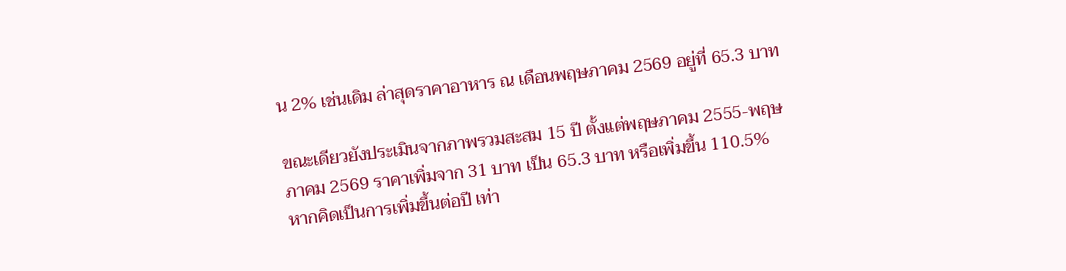น 2% เช่นเดิม ล่าสุดราคาอาหาร ณ เดือนพฤษภาคม 2569 อยู่ที่ 65.3 บาท

ขณะเดียวยังประเมินจากภาพรวมสะสม 15 ปี ตั้งแต่พฤษภาคม 2555-พฤษภาคม 2569 ราคาเพิ่มจาก 31 บาท เป็น 65.3 บาท หรือเพิ่มขึ้น 110.5% หากคิดเป็นการเพิ่มขึ้นต่อปี เท่า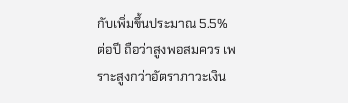กับเพิ่มขึ้นประมาณ 5.5% ต่อปี ถือว่าสูงพอสมควร เพราะสูงกว่าอัตราภาวะเงิน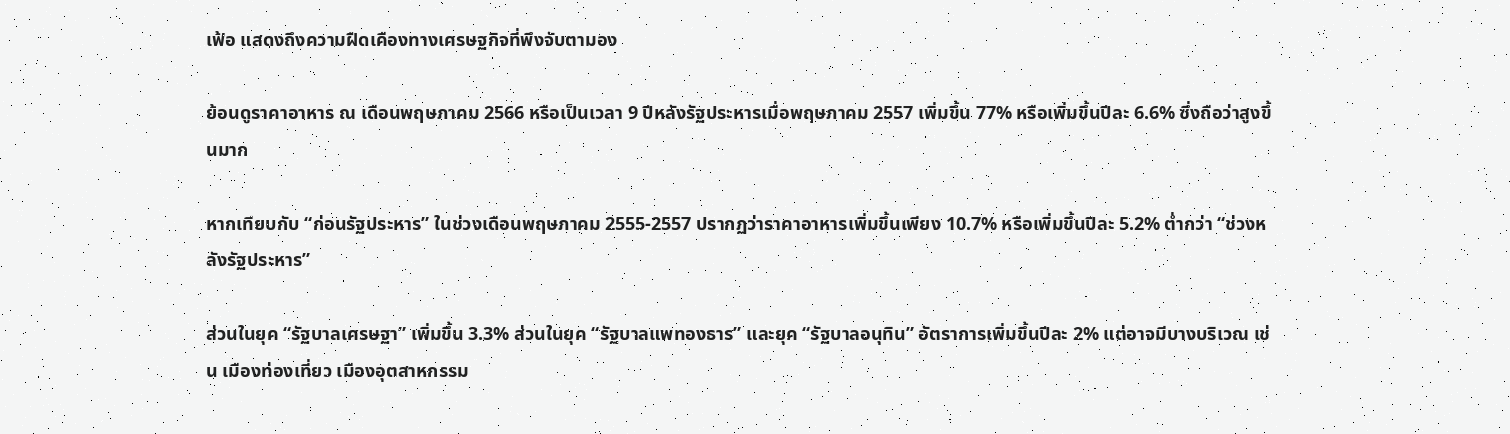เฟ้อ แสดงถึงความฝืดเคืองทางเศรษฐกิจที่พึงจับตามอง

ย้อนดูราคาอาหาร ณ เดือนพฤษภาคม 2566 หรือเป็นเวลา 9 ปีหลังรัฐประหารเมื่อพฤษภาคม 2557 เพิ่มขึ้น 77% หรือเพิ่มขึ้นปีละ 6.6% ซึ่งถือว่าสูงขึ้นมาก

หากเทียบกับ “ก่อนรัฐประหาร” ในช่วงเดือนพฤษภาคม 2555-2557 ปรากฏว่าราคาอาหารเพิ่มขึ้นเพียง 10.7% หรือเพิ่มขึ้นปีละ 5.2% ต่ำกว่า “ช่วงหลังรัฐประหาร”

ส่วนในยุค “รัฐบาลเศรษฐา” เพิ่มขึ้น 3.3% ส่วนในยุค “รัฐบาลแพทองธาร” และยุค “รัฐบาลอนุทิน” อัตราการเพิ่มขึ้นปีละ 2% แต่อาจมีบางบริเวณ เช่น เมืองท่องเที่ยว เมืองอุตสาหกรรม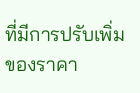ที่มีการปรับเพิ่มของราคา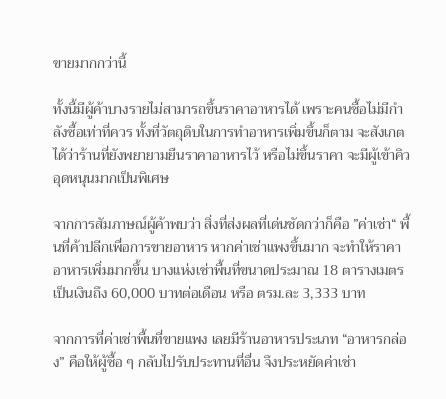ขายมากกว่านี้

ทั้งนี้มีผู้ค้าบางรายไม่สามารถขึ้นราคาอาหารได้ เพราะคนซื้อไม่มีกำลังซื้อเท่าที่ควร ทั้งที่วัตถุดิบในการทำอาหารเพิ่มขึ้นก็ตาม จะสังเกตได้ว่าร้านที่ยังพยายามยืนราคาอาหารไว้ หรือไม่ขึ้นราคา จะมีผู้เข้าคิวอุดหนุนมากเป็นพิเศษ

จากการสัมภาษณ์ผู้ค้าพบว่า สิ่งที่ส่งผลที่เด่นชัดกว่าก็คือ ”ค่าเช่า“ พื้นที่ค้าปลีกเพื่อการขายอาหาร หากค่าเช่าแพงขึ้นมาก จะทำให้ราคาอาหารเพิ่มมากขึ้น บางแห่งเช่าพื้นที่ขนาดประมาณ 18 ตารางเมตร เป็นเงินถึง 60,000 บาทต่อเดือน หรือ ตรม.ละ 3,333 บาท

จากการที่ค่าเช่าพื้นที่ขายแพง เลยมีร้านอาหารประเภท “อาหารกล่อง” คือให้ผู้ซื้อ ๆ กลับไปรับประทานที่อื่น จึงประหยัดค่าเช่า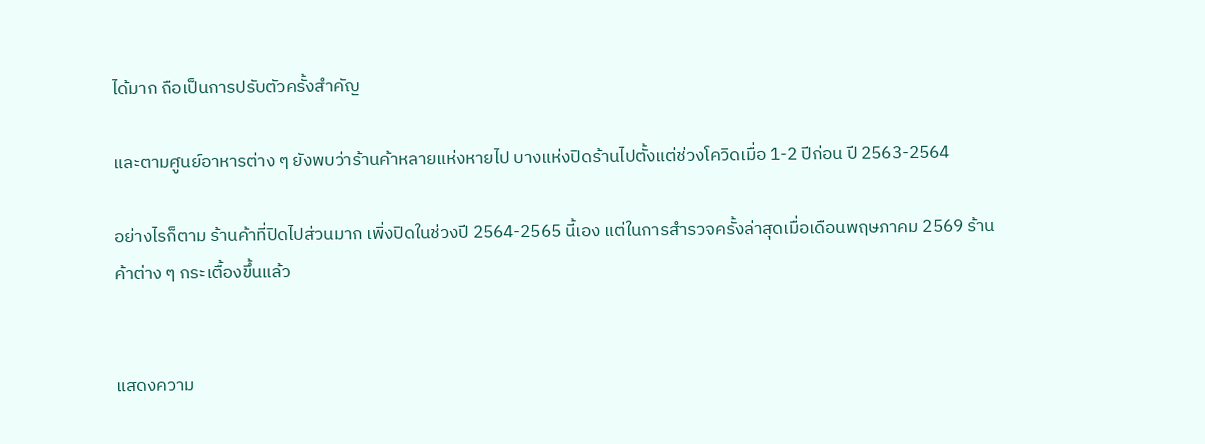ได้มาก ถือเป็นการปรับตัวครั้งสำคัญ

และตามศูนย์อาหารต่าง ๆ ยังพบว่าร้านค้าหลายแห่งหายไป บางแห่งปิดร้านไปตั้งแต่ช่วงโควิดเมื่อ 1-2 ปีก่อน ปี 2563-2564

อย่างไรก็ตาม ร้านค้าที่ปิดไปส่วนมาก เพิ่งปิดในช่วงปี 2564-2565 นี้เอง แต่ในการสำรวจครั้งล่าสุดเมื่อเดือนพฤษภาคม 2569 ร้านค้าต่าง ๆ กระเตื้องขึ้นแล้ว


แสดงความ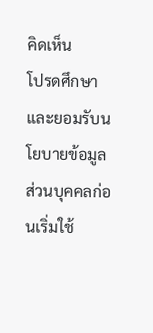คิดเห็น
โปรดศึกษาและยอมรับนโยบายข้อมูลส่วนบุคคลก่อนเริ่มใช้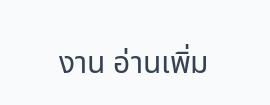งาน อ่านเพิ่ม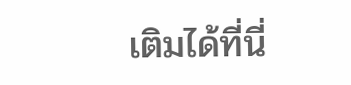เติมได้ที่นี่